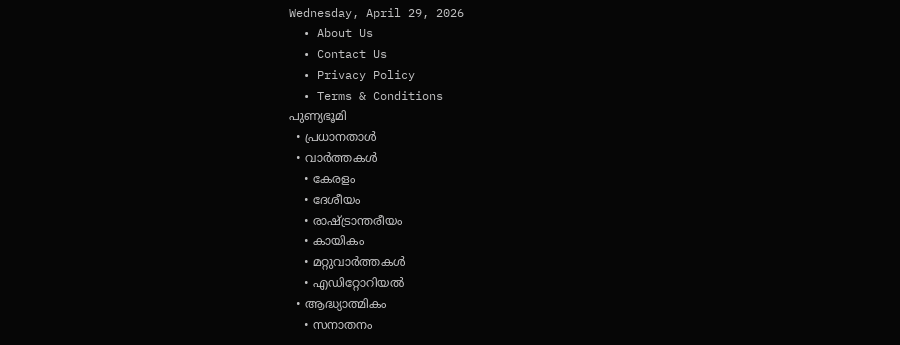Wednesday, April 29, 2026
  • About Us
  • Contact Us
  • Privacy Policy
  • Terms & Conditions
പുണ്യഭൂമി
  • പ്രധാനതാൾ
  • വാർത്തകൾ
    • കേരളം
    • ദേശീയം
    • രാഷ്ട്രാന്തരീയം
    • കായികം
    • മറ്റുവാര്‍ത്തകള്‍
    • എഡിറ്റോറിയല്‍
  • ആദ്ധ്യാത്മികം
    • സനാതനം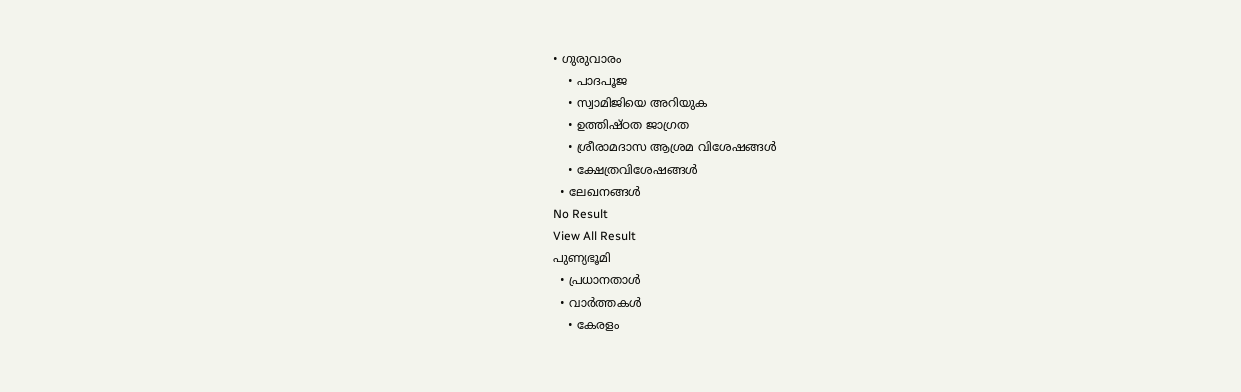• ഗുരുവാരം
    • പാദപൂജ
    • സ്വാമിജിയെ അറിയുക
    • ഉത്തിഷ്ഠത ജാഗ്രത
    • ശ്രീരാമദാസ ആശ്രമ വിശേഷങ്ങൾ
    • ക്ഷേത്രവിശേഷങ്ങള്‍
  • ലേഖനങ്ങള്‍
No Result
View All Result
പുണ്യഭൂമി
  • പ്രധാനതാൾ
  • വാർത്തകൾ
    • കേരളം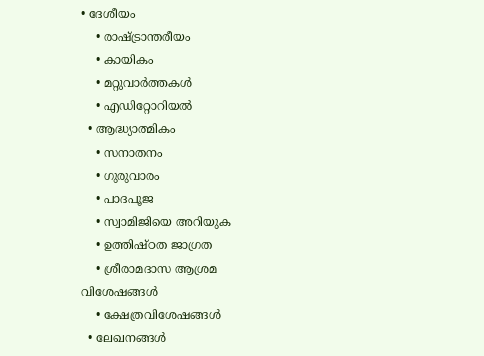• ദേശീയം
    • രാഷ്ട്രാന്തരീയം
    • കായികം
    • മറ്റുവാര്‍ത്തകള്‍
    • എഡിറ്റോറിയല്‍
  • ആദ്ധ്യാത്മികം
    • സനാതനം
    • ഗുരുവാരം
    • പാദപൂജ
    • സ്വാമിജിയെ അറിയുക
    • ഉത്തിഷ്ഠത ജാഗ്രത
    • ശ്രീരാമദാസ ആശ്രമ വിശേഷങ്ങൾ
    • ക്ഷേത്രവിശേഷങ്ങള്‍
  • ലേഖനങ്ങള്‍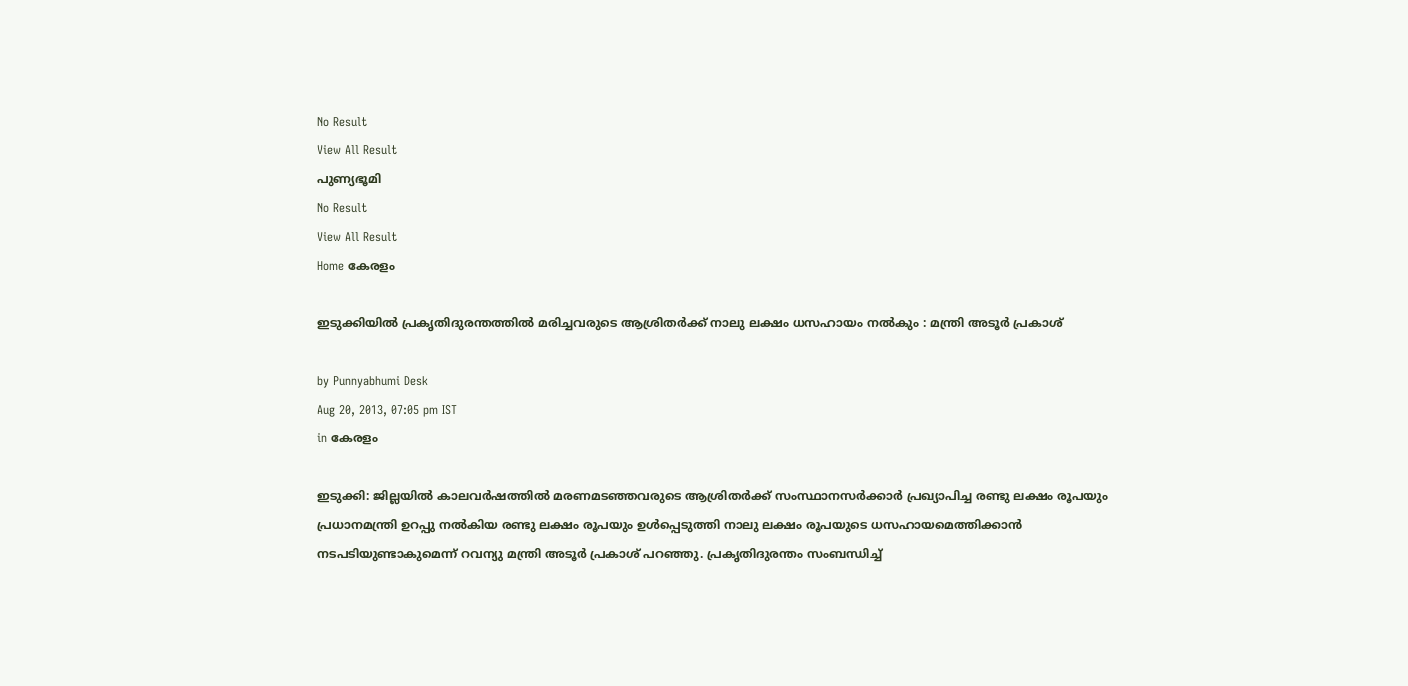No Result
View All Result
പുണ്യഭൂമി
No Result
View All Result
Home കേരളം

ഇടുക്കിയില്‍ പ്രകൃതിദുരന്തത്തില്‍ മരിച്ചവരുടെ ആശ്രിതര്‍ക്ക് നാലു ലക്ഷം ധസഹായം നല്‍കും : മന്ത്രി അടൂര്‍ പ്രകാശ്

by Punnyabhumi Desk
Aug 20, 2013, 07:05 pm IST
in കേരളം

ഇടുക്കി: ജില്ലയില്‍ കാലവര്‍ഷത്തില്‍ മരണമടഞ്ഞവരുടെ ആശ്രിതര്‍ക്ക് സംസ്ഥാനസര്‍ക്കാര്‍ പ്രഖ്യാപിച്ച രണ്ടു ലക്ഷം രൂപയും പ്രധാനമന്ത്രി ഉറപ്പു നല്‍കിയ രണ്ടു ലക്ഷം രൂപയും ഉള്‍പ്പെടുത്തി നാലു ലക്ഷം രൂപയുടെ ധസഹായമെത്തിക്കാന്‍ നടപടിയുണ്ടാകുമെന്ന് റവന്യു മന്ത്രി അടൂര്‍ പ്രകാശ് പറഞ്ഞു. പ്രകൃതിദുരന്തം സംബന്ധിച്ച്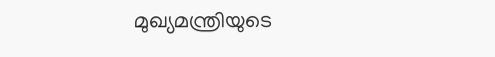മുഖ്യമന്ത്രിയുടെ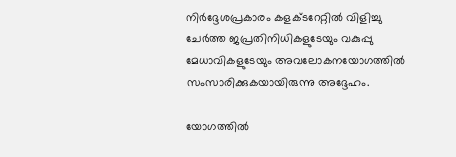നിര്‍ദ്ദേശപ്രകാരം കളക്ടറേറ്റില്‍ വിളിച്ചു ചേര്‍ത്ത ജപ്രതിനിധികളുടേയും വകുപ്പു മേധാവികളുടേയും അവലോകനയോഗത്തില്‍ സംസാരിക്കുകയായിരുന്നു അദ്ദേഹം.

യോഗത്തില്‍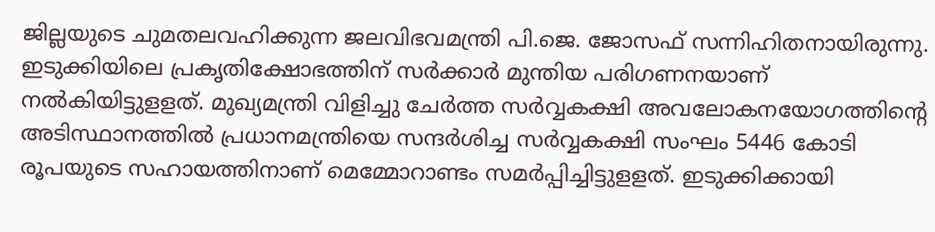ജില്ലയുടെ ചുമതലവഹിക്കുന്ന ജലവിഭവമന്ത്രി പി.ജെ. ജോസഫ് സന്നിഹിതനായിരുന്നു. ഇടുക്കിയിലെ പ്രകൃതിക്ഷോഭത്തിന് സര്‍ക്കാര്‍ മുന്തിയ പരിഗണനയാണ് നല്‍കിയിട്ടുളളത്. മുഖ്യമന്ത്രി വിളിച്ചു ചേര്‍ത്ത സര്‍വ്വകക്ഷി അവലോകനയോഗത്തിന്റെ അടിസ്ഥാനത്തില്‍ പ്രധാനമന്ത്രിയെ സന്ദര്‍ശിച്ച സര്‍വ്വകക്ഷി സംഘം 5446 കോടി രൂപയുടെ സഹായത്തിനാണ് മെമ്മോറാണ്ടം സമര്‍പ്പിച്ചിട്ടുളളത്. ഇടുക്കിക്കായി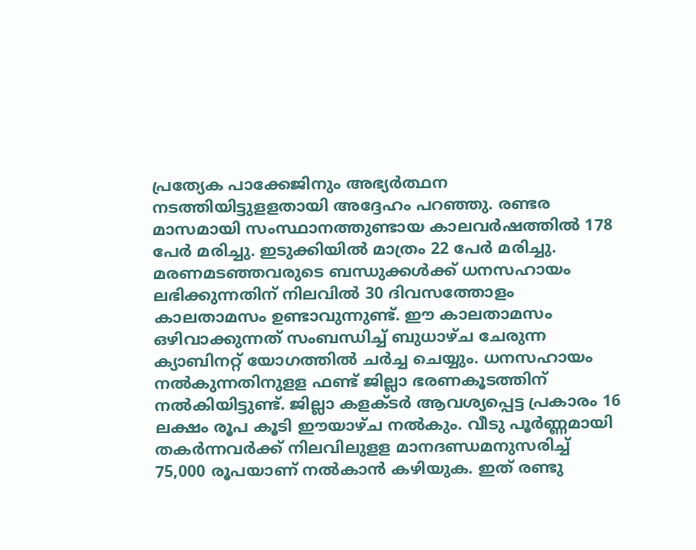പ്രത്യേക പാക്കേജിനും അഭ്യര്‍ത്ഥന നടത്തിയിട്ടുളളതായി അദ്ദേഹം പറഞ്ഞു. രണ്ടര മാസമായി സംസ്ഥാനത്തുണ്ടായ കാലവര്‍ഷത്തില്‍ 178 പേര്‍ മരിച്ചു. ഇടുക്കിയില്‍ മാത്രം 22 പേര്‍ മരിച്ചു. മരണമടഞ്ഞവരുടെ ബന്ധുക്കള്‍ക്ക് ധനസഹായം ലഭിക്കുന്നതിന് നിലവില്‍ 30 ദിവസത്തോളം കാലതാമസം ഉണ്ടാവുന്നുണ്ട്. ഈ കാലതാമസം ഒഴിവാക്കുന്നത് സംബന്ധിച്ച് ബുധാഴ്ച ചേരുന്ന ക്യാബിനറ്റ് യോഗത്തില്‍ ചര്‍ച്ച ചെയ്യും. ധനസഹായം നല്‍കുന്നതിനുളള ഫണ്ട് ജില്ലാ ഭരണകൂടത്തിന് നല്‍കിയിട്ടുണ്ട്. ജില്ലാ കളക്ടര്‍ ആവശ്യപ്പെട്ട പ്രകാരം 16 ലക്ഷം രൂപ കൂടി ഈയാഴ്ച നല്‍കും. വീടു പൂര്‍ണ്ണമായി തകര്‍ന്നവര്‍ക്ക് നിലവിലുളള മാനദണ്ഡമനുസരിച്ച് 75,000 രൂപയാണ് നല്‍കാന്‍ കഴിയുക. ഇത് രണ്ടു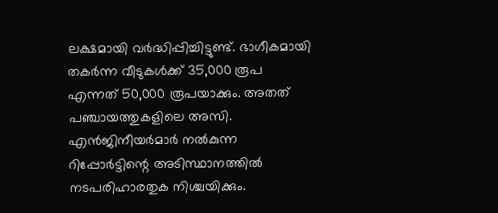ലക്ഷമായി വര്‍ദ്ധിപ്പിച്ചിട്ടുണ്ട്. ഭാഗീകമായി തകര്‍ന്ന വീടുകള്‍ക്ക് 35,000 രൂപ എന്നത് 50,000 രൂപയാക്കും. അതത് പഞ്ചായത്തുകളിലെ അസി. എന്‍ജിനീയര്‍മാര്‍ നല്‍കുന്ന റിപ്പോര്‍ട്ടിന്റെ അടിസ്ഥാനത്തില്‍ നടപരിഹാരതുക നിശ്ചയിക്കും.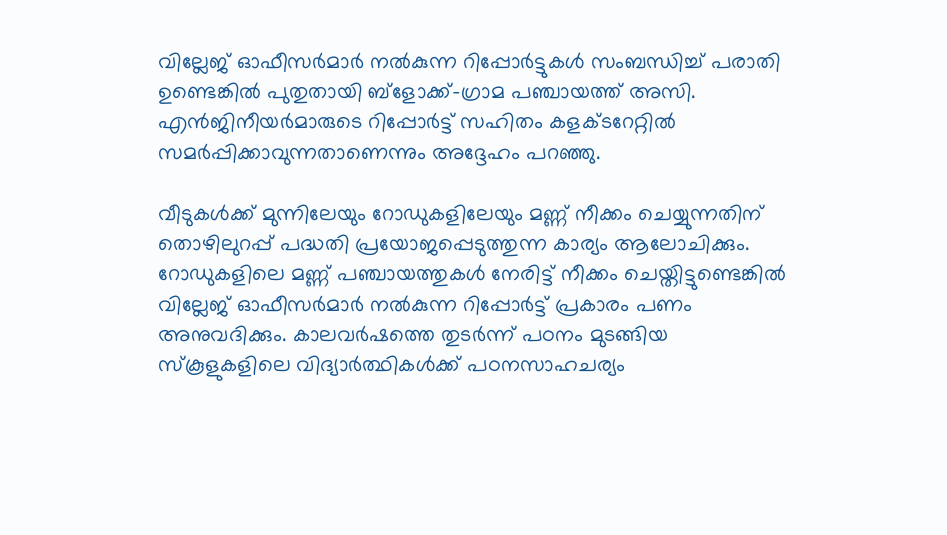വില്ലേജ് ഓഫീസര്‍മാര്‍ നല്‍കുന്ന റിപ്പോര്‍ട്ടുകള്‍ സംബന്ധിച്ച് പരാതി ഉണ്ടെങ്കില്‍ പുതുതായി ബ്ളോക്ക്-ഗ്രാമ പഞ്ചായത്ത് അസി. എന്‍ജിനീയര്‍മാരുടെ റിപ്പോര്‍ട്ട് സഹിതം കളക്ടറേറ്റില്‍ സമര്‍പ്പിക്കാവുന്നതാണെന്നും അദ്ദേഹം പറഞ്ഞു.

വീടുകള്‍ക്ക് മുന്നിലേയും റോഡുകളിലേയും മണ്ണ് നീക്കം ചെയ്യുന്നതിന് തൊഴിലുറപ്പ് പദ്ധതി പ്രയോജപ്പെടുത്തുന്ന കാര്യം ആലോചിക്കും. റോഡുകളിലെ മണ്ണ് പഞ്ചായത്തുകള്‍ നേരിട്ട് നീക്കം ചെയ്തിട്ടുണ്ടെങ്കില്‍ വില്ലേജ് ഓഫീസര്‍മാര്‍ നല്‍കുന്ന റിപ്പോര്‍ട്ട് പ്രകാരം പണം അനുവദിക്കും. കാലവര്‍ഷത്തെ തുടര്‍ന്ന് പഠനം മുടങ്ങിയ സ്കൂളുകളിലെ വിദ്യാര്‍ത്ഥികള്‍ക്ക് പഠനസാഹചര്യം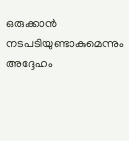ഒരുക്കാന്‍ നടപടിയുണ്ടാകുമെന്നും അദ്ദേഹം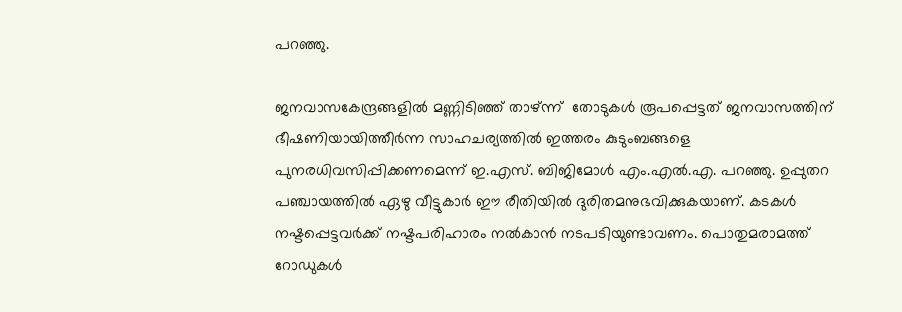പറഞ്ഞു.

ജനവാസകേന്ദ്രങ്ങളില്‍ മണ്ണിടിഞ്ഞ് താഴ്ന്ന്  തോടുകള്‍ രൂപപ്പെട്ടത് ജനവാസത്തിന് ഭീഷണിയായിത്തീര്‍ന്ന സാഹചര്യത്തില്‍ ഇത്തരം കുടുംബങ്ങളെ പുനരധിവസിപ്പിക്കണമെന്ന് ഇ.എസ്. ബിജിമോള്‍ എം.എല്‍.എ. പറഞ്ഞു. ഉപ്പുതറ പഞ്ചായത്തില്‍ ഏഴു വീട്ടുകാര്‍ ഈ രീതിയില്‍ ദുരിതമനുഭവിക്കുകയാണ്. കടകള്‍ നഷ്ടപ്പെട്ടവര്‍ക്ക് നഷ്ടപരിഹാരം നല്‍കാന്‍ നടപടിയുണ്ടാവണം. പൊതുമരാമത്ത് റോഡുകള്‍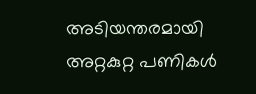അടിയന്തരമായി അറ്റകുറ്റ പണികള്‍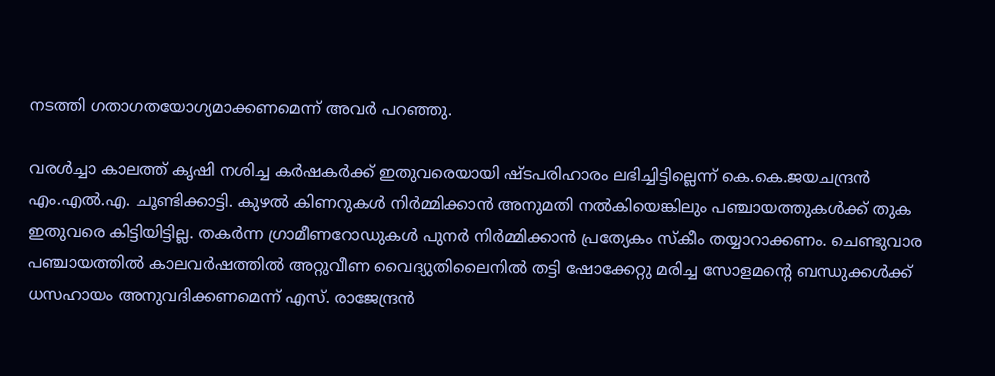നടത്തി ഗതാഗതയോഗ്യമാക്കണമെന്ന് അവര്‍ പറഞ്ഞു.

വരള്‍ച്ചാ കാലത്ത് കൃഷി നശിച്ച കര്‍ഷകര്‍ക്ക് ഇതുവരെയായി ഷ്ടപരിഹാരം ലഭിച്ചിട്ടില്ലെന്ന് കെ.കെ.ജയചന്ദ്രന്‍ എം.എല്‍.എ. ചൂണ്ടിക്കാട്ടി. കുഴല്‍ കിണറുകള്‍ നിര്‍മ്മിക്കാന്‍ അനുമതി നല്‍കിയെങ്കിലും പഞ്ചായത്തുകള്‍ക്ക് തുക ഇതുവരെ കിട്ടിയിട്ടില്ല. തകര്‍ന്ന ഗ്രാമീണറോഡുകള്‍ പുനര്‍ നിര്‍മ്മിക്കാന്‍ പ്രത്യേകം സ്കീം തയ്യാറാക്കണം. ചെണ്ടുവാര പഞ്ചായത്തില്‍ കാലവര്‍ഷത്തില്‍ അറ്റുവീണ വൈദ്യുതിലൈനില്‍ തട്ടി ഷോക്കേറ്റു മരിച്ച സോളമന്റെ ബന്ധുക്കള്‍ക്ക് ധസഹായം അനുവദിക്കണമെന്ന് എസ്. രാജേന്ദ്രന്‍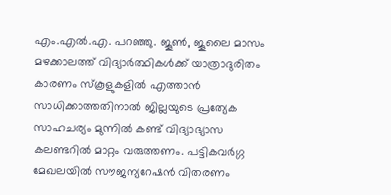എം.എല്‍.എ. പറഞ്ഞു. ജൂണ്‍, ജൂലൈ മാസം മഴക്കാലത്ത് വിദ്യാര്‍ത്ഥികള്‍ക്ക് യാത്രാദുരിതം കാരണം സ്കൂളുകളില്‍ എത്താന്‍ സാധിക്കാത്തതിനാല്‍ ജില്ലയുടെ പ്രത്യേക സാഹചര്യം മുന്നില്‍ കണ്ട് വിദ്യാഭ്യാസ കലണ്ടറില്‍ മാറ്റം വരുത്തണം. പട്ടികവര്‍ഗ്ഗ മേഖലയില്‍ സൗജന്യറേഷന്‍ വിതരണം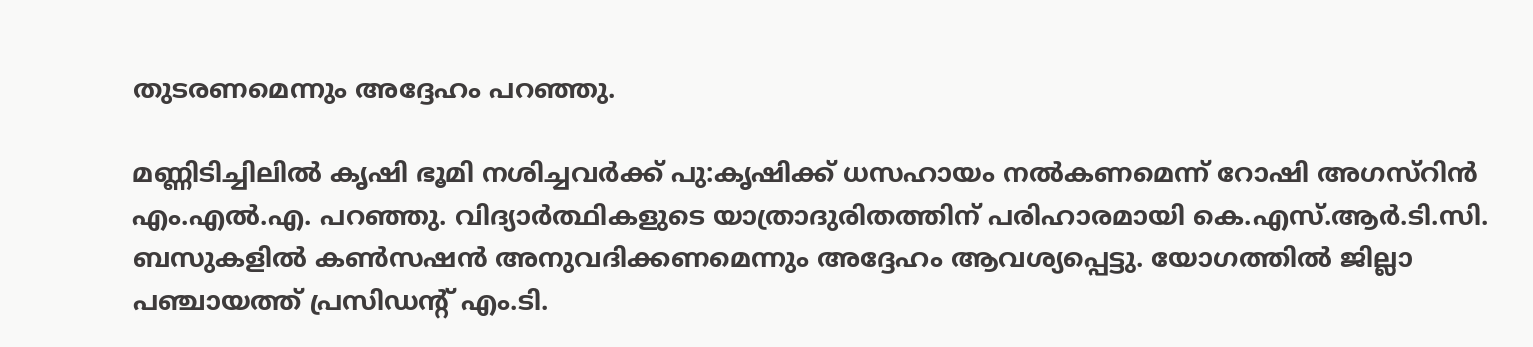തുടരണമെന്നും അദ്ദേഹം പറഞ്ഞു.

മണ്ണിടിച്ചിലില്‍ കൃഷി ഭൂമി നശിച്ചവര്‍ക്ക് പു:കൃഷിക്ക് ധസഹായം നല്‍കണമെന്ന് റോഷി അഗസ്റിന്‍ എം.എല്‍.എ. പറഞ്ഞു. വിദ്യാര്‍ത്ഥികളുടെ യാത്രാദുരിതത്തിന് പരിഹാരമായി കെ.എസ്.ആര്‍.ടി.സി. ബസുകളില്‍ കണ്‍സഷന്‍ അനുവദിക്കണമെന്നും അദ്ദേഹം ആവശ്യപ്പെട്ടു. യോഗത്തില്‍ ജില്ലാ പഞ്ചായത്ത് പ്രസിഡന്റ് എം.ടി.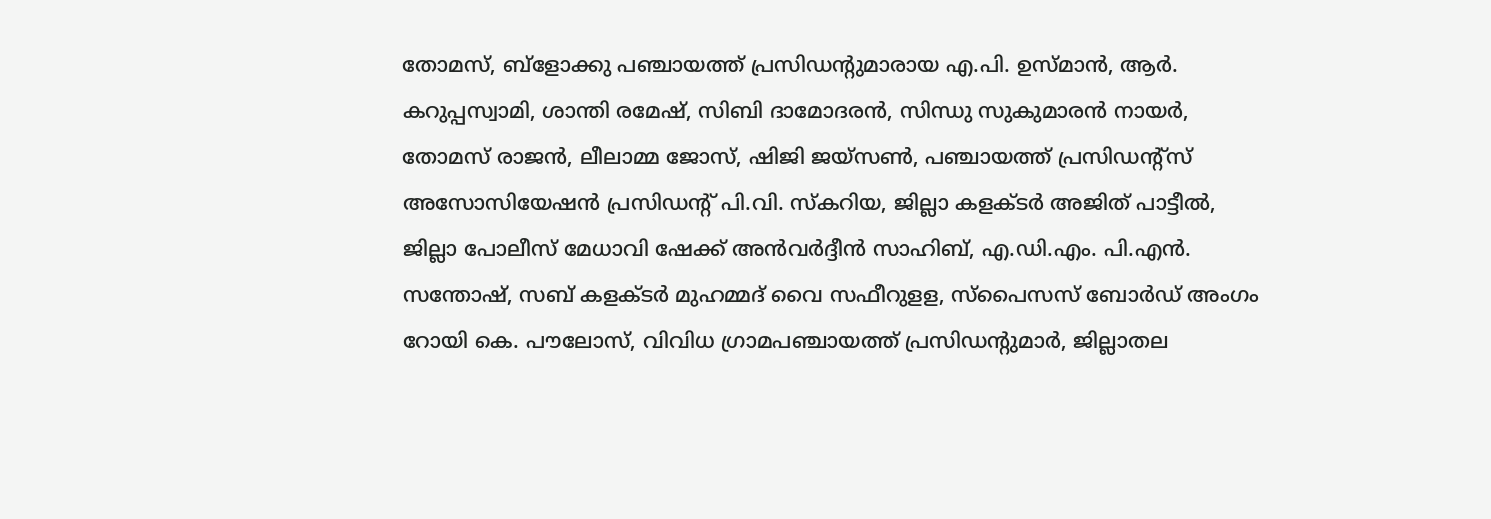തോമസ്, ബ്ളോക്കു പഞ്ചായത്ത് പ്രസിഡന്റുമാരായ എ.പി. ഉസ്മാന്‍, ആര്‍. കറുപ്പസ്വാമി, ശാന്തി രമേഷ്, സിബി ദാമോദരന്‍, സിന്ധു സുകുമാരന്‍ നായര്‍, തോമസ് രാജന്‍, ലീലാമ്മ ജോസ്, ഷിജി ജയ്സണ്‍, പഞ്ചായത്ത് പ്രസിഡന്റ്സ് അസോസിയേഷന്‍ പ്രസിഡന്റ് പി.വി. സ്കറിയ, ജില്ലാ കളക്ടര്‍ അജിത് പാട്ടീല്‍, ജില്ലാ പോലീസ് മേധാവി ഷേക്ക് അന്‍വര്‍ദ്ദീന്‍ സാഹിബ്, എ.ഡി.എം. പി.എന്‍. സന്തോഷ്, സബ് കളക്ടര്‍ മുഹമ്മദ് വൈ സഫീറുളള, സ്പൈസസ് ബോര്‍ഡ് അംഗം റോയി കെ. പൗലോസ്, വിവിധ ഗ്രാമപഞ്ചായത്ത് പ്രസിഡന്റുമാര്‍, ജില്ലാതല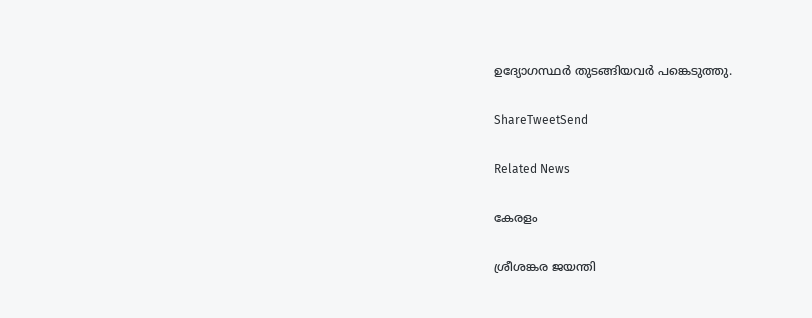ഉദ്യോഗസ്ഥര്‍ തുടങ്ങിയവര്‍ പങ്കെടുത്തു.

ShareTweetSend

Related News

കേരളം

ശ്രീശങ്കര ജയന്തി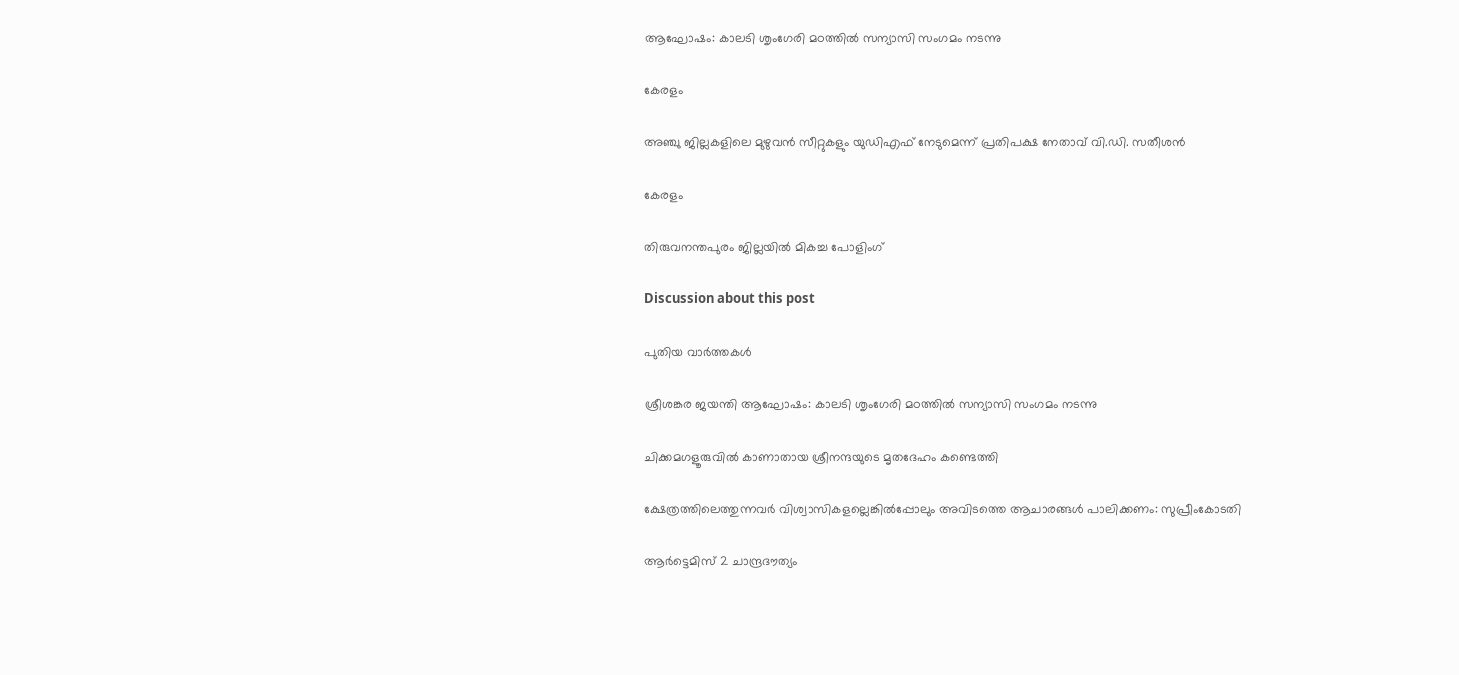ആഘോഷം: കാലടി ശൃംഗേരി മഠത്തില്‍ സന്യാസി സംഗമം നടന്നു

കേരളം

അഞ്ചു ജില്ലകളിലെ മുഴുവന്‍ സീറ്റുകളും യുഡിഎഫ് നേടുമെന്ന് പ്രതിപക്ഷ നേതാവ് വി.ഡി. സതീശന്‍

കേരളം

തിരുവനന്തപുരം ജില്ലയില്‍ മികച്ച പോളിംഗ്

Discussion about this post

പുതിയ വാർത്തകൾ

ശ്രീശങ്കര ജയന്തി ആഘോഷം: കാലടി ശൃംഗേരി മഠത്തില്‍ സന്യാസി സംഗമം നടന്നു

ചിക്കമഗളൂരുവില്‍ കാണാതായ ശ്രീനന്ദയുടെ മൃതദേഹം കണ്ടെത്തി

ക്ഷേത്രത്തിലെത്തുന്നവര്‍ വിശ്വാസികളല്ലെങ്കില്‍പ്പോലും അവിടത്തെ ആചാരങ്ങള്‍ പാലിക്കണം: സുപ്രീംകോടതി

ആര്‍ട്ടെമിസ് 2 ചാന്ദ്രദൗത്യം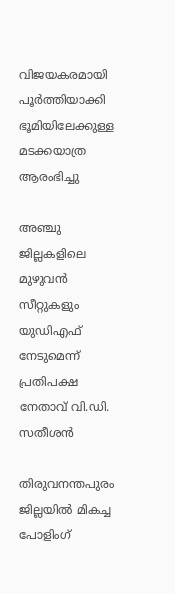വിജയകരമായി പൂര്‍ത്തിയാക്കി ഭൂമിയിലേക്കുള്ള മടക്കയാത്ര ആരംഭിച്ചു

അഞ്ചു ജില്ലകളിലെ മുഴുവന്‍ സീറ്റുകളും യുഡിഎഫ് നേടുമെന്ന് പ്രതിപക്ഷ നേതാവ് വി.ഡി. സതീശന്‍

തിരുവനന്തപുരം ജില്ലയില്‍ മികച്ച പോളിംഗ്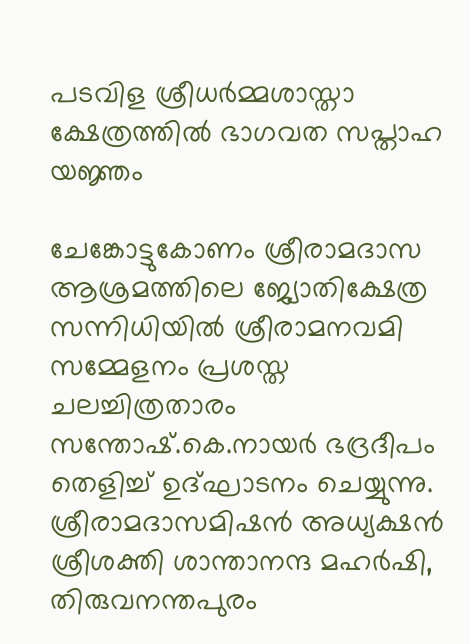പടവിള ശ്രീധര്‍മ്മശാസ്താ ക്ഷേത്രത്തില്‍ ഭാഗവത സപ്താഹ യജ്ഞം

ചേങ്കോട്ടുകോണം ശ്രീരാമദാസ ആശ്രമത്തിലെ ജ്യോതിക്ഷേത്ര സന്നിധിയില്‍ ശ്രീരാമനവമി സമ്മേളനം പ്രശസ്ത ചലച്ചിത്രതാരം സന്തോഷ്.കെ.നായര്‍ ഭദ്രദീപം തെളിച്ച് ഉദ്ഘാടനം ചെയ്യുന്നു. ശ്രീരാമദാസമിഷന്‍ അധ്യക്ഷന്‍ ശ്രീശക്തി ശാന്താനന്ദ മഹര്‍ഷി, തിരുവനന്തപുരം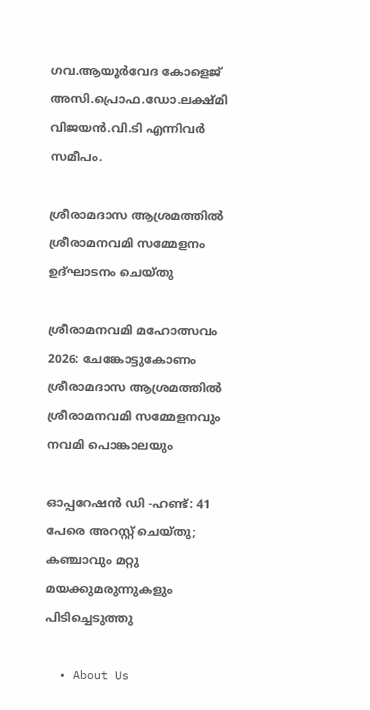ഗവ.ആയൂര്‍വേദ കോളെജ് അസി.പ്രൊഫ.ഡോ.ലക്ഷ്മി വിജയന്‍.വി.ടി എന്നിവര്‍ സമീപം.

ശ്രീരാമദാസ ആശ്രമത്തില്‍ ശ്രീരാമനവമി സമ്മേളനം ഉദ്ഘാടനം ചെയ്തു

ശ്രീരാമനവമി മഹോത്സവം 2026: ചേങ്കോട്ടുകോണം ശ്രീരാമദാസ ആശ്രമത്തില്‍ ശ്രീരാമനവമി സമ്മേളനവും നവമി പൊങ്കാലയും

ഓപ്പറേഷൻ ഡി -ഹണ്ട്: 41 പേരെ അറസ്റ്റ് ചെയ്തു; കഞ്ചാവും മറ്റു മയക്കുമരുന്നുകളും പിടിച്ചെടുത്തു

  • About Us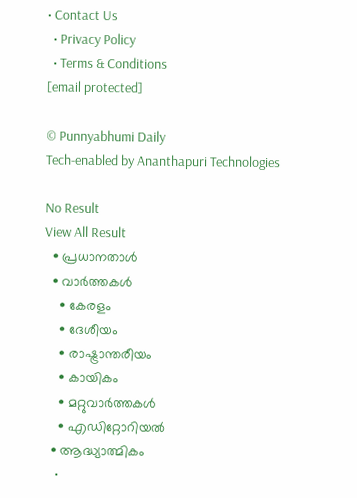• Contact Us
  • Privacy Policy
  • Terms & Conditions
[email protected]

© Punnyabhumi Daily
Tech-enabled by Ananthapuri Technologies

No Result
View All Result
  • പ്രധാനതാൾ
  • വാർത്തകൾ
    • കേരളം
    • ദേശീയം
    • രാഷ്ട്രാന്തരീയം
    • കായികം
    • മറ്റുവാര്‍ത്തകള്‍
    • എഡിറ്റോറിയല്‍
  • ആദ്ധ്യാത്മികം
    •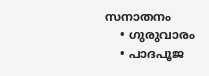സനാതനം
    • ഗുരുവാരം
    • പാദപൂജ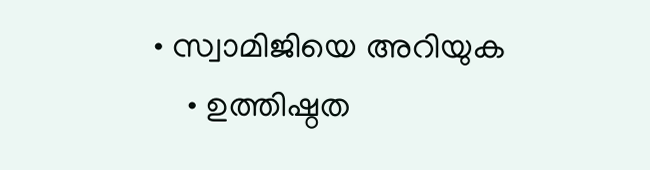• സ്വാമിജിയെ അറിയുക
    • ഉത്തിഷ്ഠത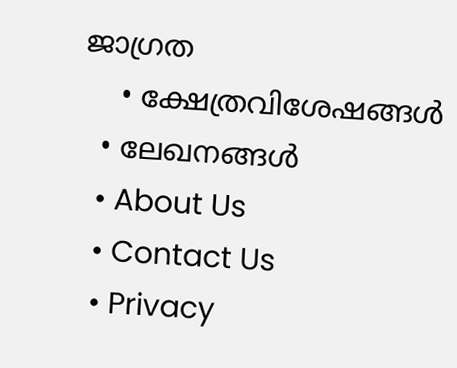ജാഗ്രത
    • ക്ഷേത്രവിശേഷങ്ങള്‍
  • ലേഖനങ്ങള്‍
  • About Us
  • Contact Us
  • Privacy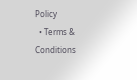Policy
  • Terms & Conditions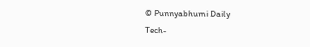© Punnyabhumi Daily
Tech-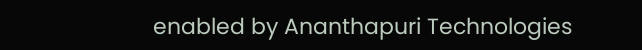enabled by Ananthapuri Technologies